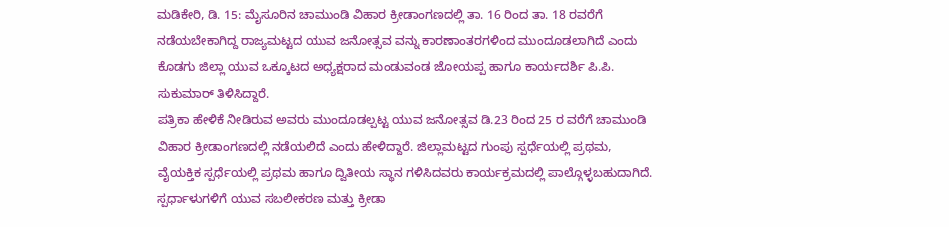ಮಡಿಕೇರಿ, ಡಿ. 15: ಮೈಸೂರಿನ ಚಾಮುಂಡಿ ವಿಹಾರ ಕ್ರೀಡಾಂಗಣದಲ್ಲಿ ತಾ. 16 ರಿಂದ ತಾ. 18 ರವರೆಗೆ ನಡೆಯಬೇಕಾಗಿದ್ದ ರಾಜ್ಯಮಟ್ಟದ ಯುವ ಜನೋತ್ಸವ ವನ್ನು ಕಾರಣಾಂತರಗಳಿಂದ ಮುಂದೂಡಲಾಗಿದೆ ಎಂದು ಕೊಡಗು ಜಿಲ್ಲಾ ಯುವ ಒಕ್ಕೂಟದ ಅಧ್ಯಕ್ಷರಾದ ಮಂಡುವಂಡ ಜೋಯಪ್ಪ ಹಾಗೂ ಕಾರ್ಯದರ್ಶಿ ಪಿ.ಪಿ. ಸುಕುಮಾರ್ ತಿಳಿಸಿದ್ದಾರೆ.
ಪತ್ರಿಕಾ ಹೇಳಿಕೆ ನೀಡಿರುವ ಅವರು ಮುಂದೂಡಲ್ಪಟ್ಟ ಯುವ ಜನೋತ್ಸವ ಡಿ.23 ರಿಂದ 25 ರ ವರೆಗೆ ಚಾಮುಂಡಿ ವಿಹಾರ ಕ್ರೀಡಾಂಗಣದಲ್ಲಿ ನಡೆಯಲಿದೆ ಎಂದು ಹೇಳಿದ್ದಾರೆ. ಜಿಲ್ಲಾಮಟ್ಟದ ಗುಂಪು ಸ್ಪರ್ಧೆಯಲ್ಲಿ ಪ್ರಥಮ, ವೈಯಕ್ತಿಕ ಸ್ಪರ್ಧೆಯಲ್ಲಿ ಪ್ರಥಮ ಹಾಗೂ ದ್ವಿತೀಯ ಸ್ಥಾನ ಗಳಿಸಿದವರು ಕಾರ್ಯಕ್ರಮದಲ್ಲಿ ಪಾಲ್ಗೊಳ್ಳಬಹುದಾಗಿದೆ.
ಸ್ಪರ್ಧಾಳುಗಳಿಗೆ ಯುವ ಸಬಲೀಕರಣ ಮತ್ತು ಕ್ರೀಡಾ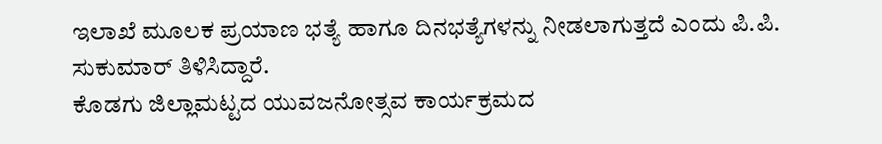ಇಲಾಖೆ ಮೂಲಕ ಪ್ರಯಾಣ ಭತ್ಯೆ ಹಾಗೂ ದಿನಭತ್ಯೆಗಳನ್ನು ನೀಡಲಾಗುತ್ತದೆ ಎಂದು ಪಿ.ಪಿ. ಸುಕುಮಾರ್ ತಿಳಿಸಿದ್ದಾರೆ.
ಕೊಡಗು ಜಿಲ್ಲಾಮಟ್ಟದ ಯುವಜನೋತ್ಸವ ಕಾರ್ಯಕ್ರಮದ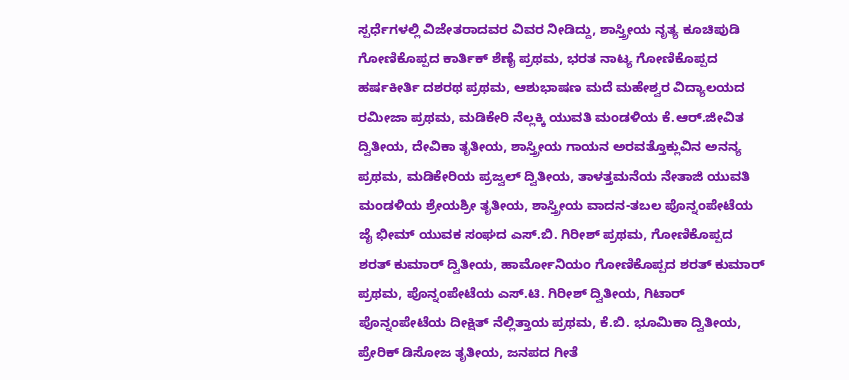ಸ್ಪರ್ಧೆಗಳಲ್ಲಿ ವಿಜೇತರಾದವರ ವಿವರ ನೀಡಿದ್ದು, ಶಾಸ್ತ್ರೀಯ ನೃತ್ಯ ಕೂಚಿಪುಡಿ ಗೋಣಿಕೊಪ್ಪದ ಕಾರ್ತಿಕ್ ಶೆಣೈ ಪ್ರಥಮ, ಭರತ ನಾಟ್ಯ ಗೋಣಿಕೊಪ್ಪದ ಹರ್ಷಕೀರ್ತಿ ದಶರಥ ಪ್ರಥಮ, ಆಶುಭಾಷಣ ಮದೆ ಮಹೇಶ್ವರ ವಿದ್ಯಾಲಯದ ರಮೀಜಾ ಪ್ರಥಮ, ಮಡಿಕೇರಿ ನೆಲ್ಲಕ್ಕಿ ಯುವತಿ ಮಂಡಳಿಯ ಕೆ.ಆರ್.ಜೀವಿತ ದ್ವಿತೀಯ, ದೇವಿಕಾ ತೃತೀಯ, ಶಾಸ್ತ್ರೀಯ ಗಾಯನ ಅರವತ್ತೊಕ್ಲುವಿನ ಅನನ್ಯ ಪ್ರಥಮ, ಮಡಿಕೇರಿಯ ಪ್ರಜ್ವಲ್ ದ್ವಿತೀಯ, ತಾಳತ್ತಮನೆಯ ನೇತಾಜಿ ಯುವತಿ ಮಂಡಳಿಯ ಶ್ರೇಯಶ್ರೀ ತೃತೀಯ, ಶಾಸ್ತ್ರೀಯ ವಾದನ-ತಬಲ ಪೊನ್ನಂಪೇಟೆಯ ಜೈ ಭೀಮ್ ಯುವಕ ಸಂಘದ ಎಸ್.ಬಿ. ಗಿರೀಶ್ ಪ್ರಥಮ, ಗೋಣಿಕೊಪ್ಪದ ಶರತ್ ಕುಮಾರ್ ದ್ವಿತೀಯ, ಹಾರ್ಮೋನಿಯಂ ಗೋಣಿಕೊಪ್ಪದ ಶರತ್ ಕುಮಾರ್ ಪ್ರಥಮ, ಪೊನ್ನಂಪೇಟೆಯ ಎಸ್.ಟಿ. ಗಿರೀಶ್ ದ್ವಿತೀಯ, ಗಿಟಾರ್ ಪೊನ್ನಂಪೇಟೆಯ ದೀಕ್ಷಿತ್ ನೆಲ್ಲಿತ್ತಾಯ ಪ್ರಥಮ, ಕೆ.ಬಿ. ಭೂಮಿಕಾ ದ್ವಿತೀಯ, ಪ್ರೇರಿಕ್ ಡಿಸೋಜ ತೃತೀಯ, ಜನಪದ ಗೀತೆ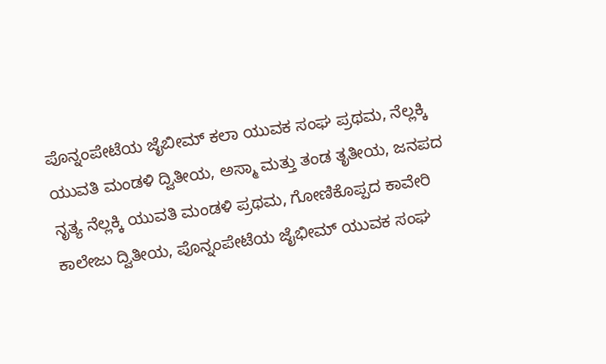ಪೊನ್ನಂಪೇಟೆಯ ಜೈಬೀಮ್ ಕಲಾ ಯುವಕ ಸಂಘ ಪ್ರಥಮ, ನೆಲ್ಲಕ್ಕಿ ಯುವತಿ ಮಂಡಳಿ ದ್ವಿತೀಯ, ಅಸ್ಮಾ ಮತ್ತು ತಂಡ ತೃತೀಯ, ಜನಪದ ನೃತ್ಯ ನೆಲ್ಲಕ್ಕಿ ಯುವತಿ ಮಂಡಳಿ ಪ್ರಥಮ, ಗೋಣಿಕೊಪ್ಪದ ಕಾವೇರಿ ಕಾಲೇಜು ದ್ವಿತೀಯ, ಪೊನ್ನಂಪೇಟೆಯ ಜೈಭೀಮ್ ಯುವಕ ಸಂಘ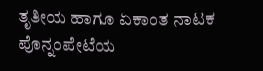ತೃತೀಯ ಹಾಗೂ ಏಕಾಂತ ನಾಟಕ ಪೊನ್ನಂಪೇಟೆಯ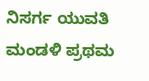ನಿಸರ್ಗ ಯುವತಿ ಮಂಡಳಿ ಪ್ರಥಮ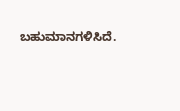ಬಹುಮಾನಗಳಿಸಿದೆ.